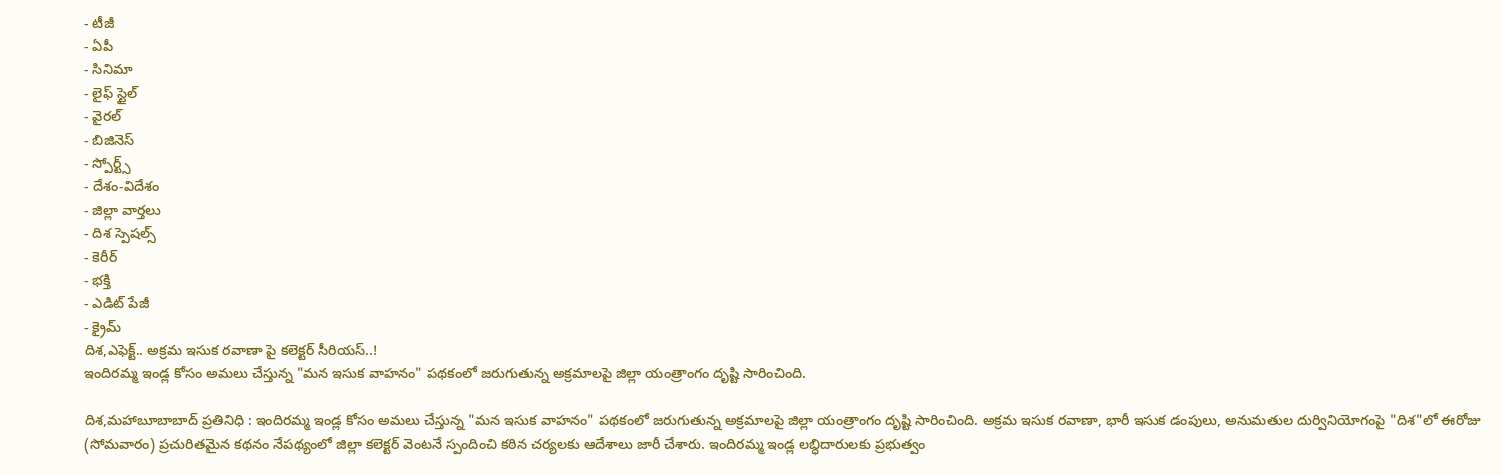- టీజీ
- ఏపీ
- సినిమా
- లైఫ్ స్టైల్
- వైరల్
- బిజినెస్
- స్పోర్ట్స్
- దేశం-విదేశం
- జిల్లా వార్తలు
- దిశ స్పెషల్స్
- కెరీర్
- భక్తి
- ఎడిట్ పేజీ
- క్రైమ్
దిశ,ఎఫెక్ట్.. అక్రమ ఇసుక రవాణా పై కలెక్టర్ సీరియస్..!
ఇందిరమ్మ ఇండ్ల కోసం అమలు చేస్తున్న "మన ఇసుక వాహనం" పథకంలో జరుగుతున్న అక్రమాలపై జిల్లా యంత్రాంగం దృష్టి సారించింది.

దిశ,మహాబూబాబాద్ ప్రతినిధి : ఇందిరమ్మ ఇండ్ల కోసం అమలు చేస్తున్న "మన ఇసుక వాహనం" పథకంలో జరుగుతున్న అక్రమాలపై జిల్లా యంత్రాంగం దృష్టి సారించింది. అక్రమ ఇసుక రవాణా, భారీ ఇసుక డంపులు, అనుమతుల దుర్వినియోగంపై "దిశ"లో ఈరోజు (సోమవారం) ప్రచురితమైన కథనం నేపథ్యంలో జిల్లా కలెక్టర్ వెంటనే స్పందించి కఠిన చర్యలకు ఆదేశాలు జారీ చేశారు. ఇందిరమ్మ ఇండ్ల లబ్ధిదారులకు ప్రభుత్వం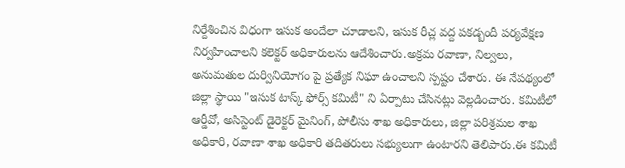నిర్దేశించిన విధంగా ఇసుక అందేలా చూడాలని, ఇసుక రీచ్ల వద్ద పకడ్బందీ పర్యవేక్షణ నిర్వహించాలని కలెక్టర్ అధికారులను ఆదేశించారు.అక్రమ రవాణా, నిల్వలు, అనుమతుల దుర్వినియోగం పై ప్రత్యేక నిఘా ఉంచాలని స్పష్టం చేశారు. ఈ నేపథ్యంలో జిల్లా స్థాయి "ఇసుక టాస్క్ ఫోర్స్ కమిటీ" ని ఏర్పాటు చేసినట్లు వెల్లడించారు. కమిటీలో ఆర్డీవో, అసిస్టెంట్ డైరెక్టర్ మైనింగ్, పోలీసు శాఖ అధికారులు, జిల్లా పరిశ్రమల శాఖ అధికారి, రవాణా శాఖ అధికారి తదితరులు సభ్యులుగా ఉంటారని తెలిపారు.ఈ కమిటీ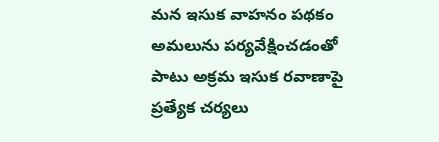మన ఇసుక వాహనం పథకం అమలును పర్యవేక్షించడంతో పాటు అక్రమ ఇసుక రవాణాపై ప్రత్యేక చర్యలు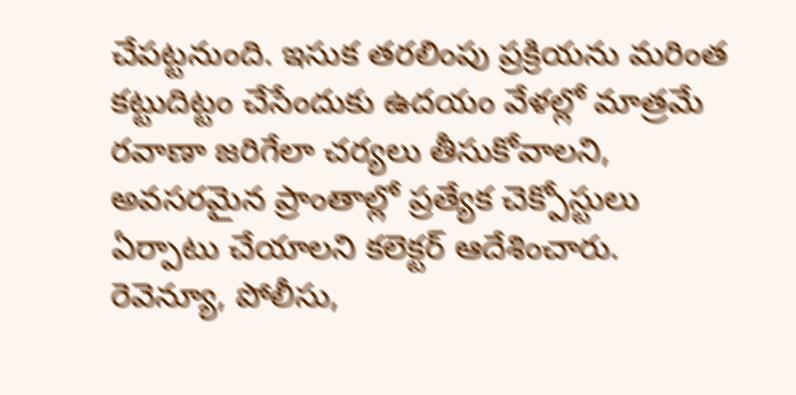చేపట్టనుంది. ఇసుక తరలింపు ప్రక్రియను మరింత కట్టుదిట్టం చేసేందుకు ఉదయం వేళల్లో మాత్రమే రవాణా జరిగేలా చర్యలు తీసుకోవాలని, అవసరమైన ప్రాంతాల్లో ప్రత్యేక చెక్పోస్టులు ఏర్పాటు చేయాలని కలెక్టర్ ఆదేశించారు. రెవెన్యూ, పోలీసు,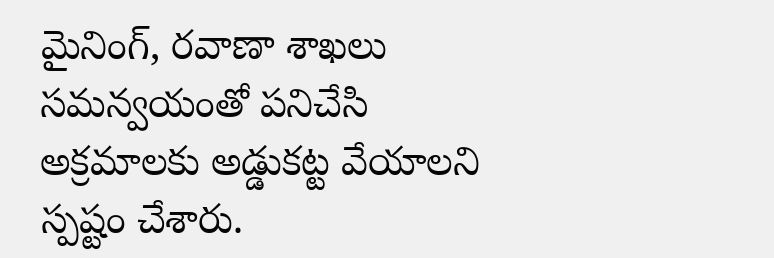మైనింగ్, రవాణా శాఖలు సమన్వయంతో పనిచేసి అక్రమాలకు అడ్డుకట్ట వేయాలని స్పష్టం చేశారు.